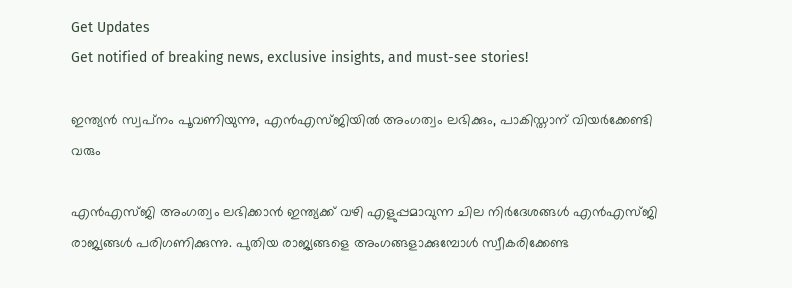Get Updates
Get notified of breaking news, exclusive insights, and must-see stories!

ഇന്ത്യന്‍ സ്വപ്‌നം പൂവണിയുന്നു, എന്‍എസ്ജിയില്‍ അംഗത്വം ലഭിക്കും, പാകിസ്താന് വിയര്‍ക്കേണ്ടി വരും

എന്‍എസ്ജി അംഗത്വം ലഭിക്കാന്‍ ഇന്ത്യക്ക് വഴി എളുപ്പമാവുന്ന ചില നിര്‍ദേശങ്ങള്‍ എന്‍എസ്ജി രാജ്യങ്ങള്‍ പരിഗണിക്കുന്നു. പുതിയ രാജ്യങ്ങളെ അംഗങ്ങളാക്കുമ്പോള്‍ സ്വീകരിക്കേണ്ട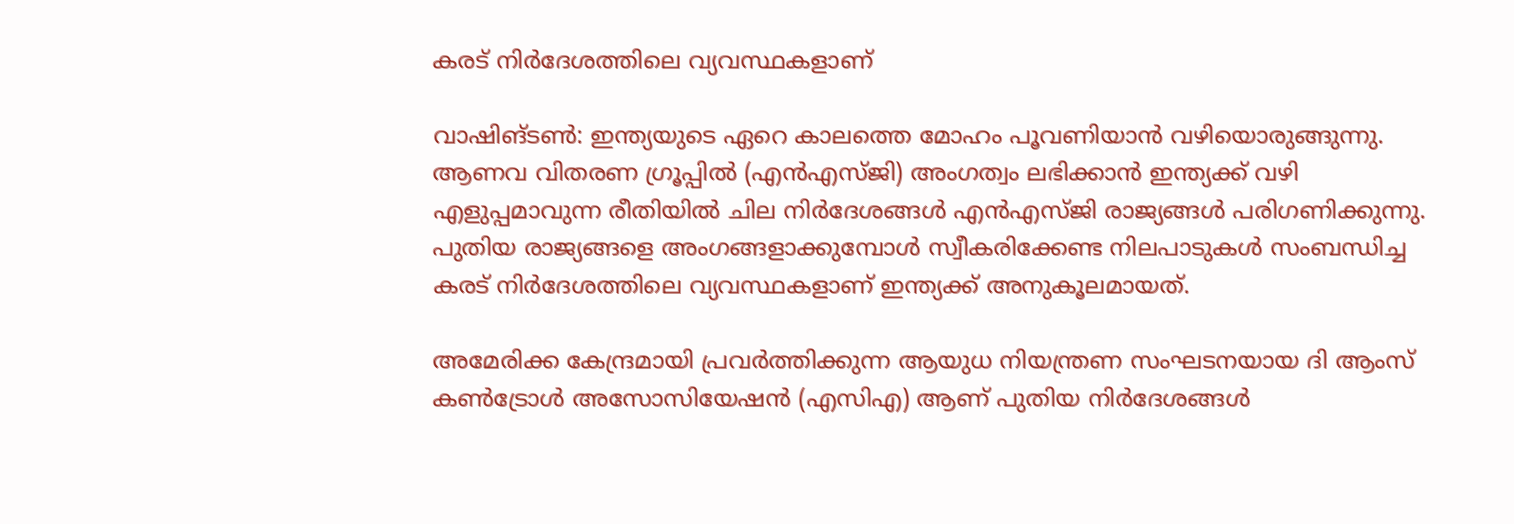കരട് നിര്‍ദേശത്തിലെ വ്യവസ്ഥകളാണ്

വാഷിങ്ടണ്‍: ഇന്ത്യയുടെ ഏറെ കാലത്തെ മോഹം പൂവണിയാന്‍ വഴിയൊരുങ്ങുന്നു. ആണവ വിതരണ ഗ്രൂപ്പില്‍ (എന്‍എസ്ജി) അംഗത്വം ലഭിക്കാന്‍ ഇന്ത്യക്ക് വഴി എളുപ്പമാവുന്ന രീതിയില്‍ ചില നിര്‍ദേശങ്ങള്‍ എന്‍എസ്ജി രാജ്യങ്ങള്‍ പരിഗണിക്കുന്നു. പുതിയ രാജ്യങ്ങളെ അംഗങ്ങളാക്കുമ്പോള്‍ സ്വീകരിക്കേണ്ട നിലപാടുകള്‍ സംബന്ധിച്ച കരട് നിര്‍ദേശത്തിലെ വ്യവസ്ഥകളാണ് ഇന്ത്യക്ക് അനുകൂലമായത്.

അമേരിക്ക കേന്ദ്രമായി പ്രവര്‍ത്തിക്കുന്ന ആയുധ നിയന്ത്രണ സംഘടനയായ ദി ആംസ് കണ്‍ട്രോള്‍ അസോസിയേഷന്‍ (എസിഎ) ആണ് പുതിയ നിര്‍ദേശങ്ങള്‍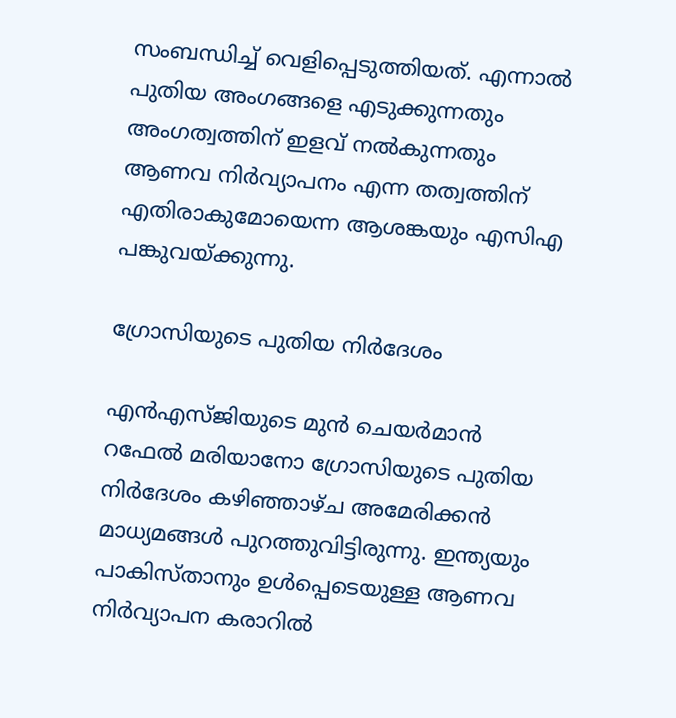സംബന്ധിച്ച് വെളിപ്പെടുത്തിയത്. എന്നാല്‍ പുതിയ അംഗങ്ങളെ എടുക്കുന്നതും അംഗത്വത്തിന് ഇളവ് നല്‍കുന്നതും ആണവ നിര്‍വ്യാപനം എന്ന തത്വത്തിന് എതിരാകുമോയെന്ന ആശങ്കയും എസിഎ പങ്കുവയ്ക്കുന്നു.

ഗ്രോസിയുടെ പുതിയ നിര്‍ദേശം

എന്‍എസ്ജിയുടെ മുന്‍ ചെയര്‍മാന്‍ റഫേല്‍ മരിയാനോ ഗ്രോസിയുടെ പുതിയ നിര്‍ദേശം കഴിഞ്ഞാഴ്ച അമേരിക്കന്‍ മാധ്യമങ്ങള്‍ പുറത്തുവിട്ടിരുന്നു. ഇന്ത്യയും പാകിസ്താനും ഉള്‍പ്പെടെയുള്ള ആണവ നിര്‍വ്യാപന കരാറില്‍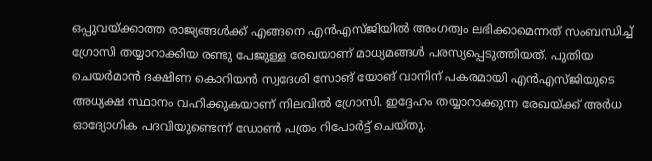ഒപ്പുവയ്ക്കാത്ത രാജ്യങ്ങള്‍ക്ക് എങ്ങനെ എന്‍എസ്ജിയില്‍ അംഗത്വം ലഭിക്കാമെന്നത് സംബന്ധിച്ച് ഗ്രോസി തയ്യാറാക്കിയ രണ്ടു പേജുള്ള രേഖയാണ് മാധ്യമങ്ങള്‍ പരസ്യപ്പെടുത്തിയത്. പുതിയ ചെയര്‍മാന്‍ ദക്ഷിണ കൊറിയന്‍ സ്വദേശി സോങ് യോങ് വാനിന് പകരമായി എന്‍എസ്ജിയുടെ അധ്യക്ഷ സ്ഥാനം വഹിക്കുകയാണ് നിലവില്‍ ഗ്രോസി. ഇദ്ദേഹം തയ്യാറാക്കുന്ന രേഖയ്ക്ക് അര്‍ധ ഓദ്യോഗിക പദവിയുണ്ടെന്ന് ഡോണ്‍ പത്രം റിപോര്‍ട്ട് ചെയ്തു.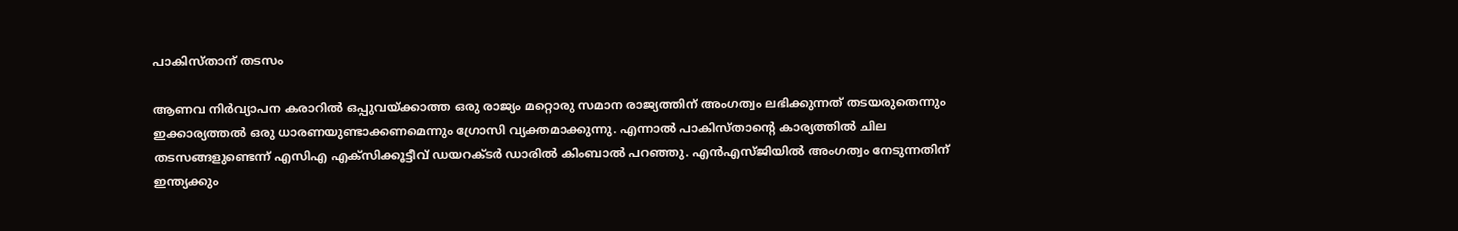പാകിസ്താന് തടസം

ആണവ നിര്‍വ്യാപന കരാറില്‍ ഒപ്പുവയ്ക്കാത്ത ഒരു രാജ്യം മറ്റൊരു സമാന രാജ്യത്തിന് അംഗത്വം ലഭിക്കുന്നത് തടയരുതെന്നും ഇക്കാര്യത്തല്‍ ഒരു ധാരണയുണ്ടാക്കണമെന്നും ഗ്രോസി വ്യക്തമാക്കുന്നു. എന്നാല്‍ പാകിസ്താന്റെ കാര്യത്തില്‍ ചില തടസങ്ങളുണ്ടെന്ന് എസിഎ എക്‌സിക്കൂട്ടീവ് ഡയറക്ടര്‍ ഡാരില്‍ കിംബാല്‍ പറഞ്ഞു. എന്‍എസ്ജിയില്‍ അംഗത്വം നേടുന്നതിന് ഇന്ത്യക്കും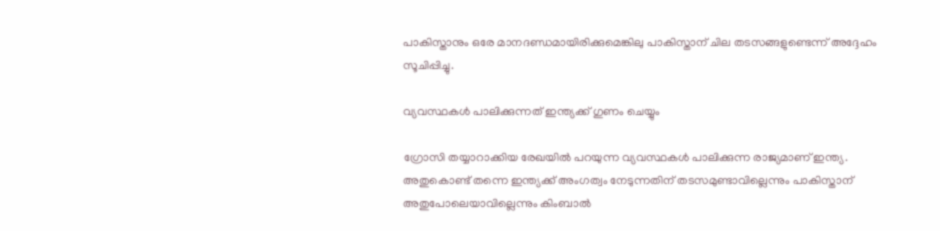പാകിസ്താനും ഒരേ മാനദണ്ഡമായിരിക്കുമെങ്കിലു പാകിസ്താന് ചില തടസങ്ങളുണ്ടെന്ന് അദ്ദേഹം സൂചിപ്പിച്ചു.

വ്യവസ്ഥകള്‍ പാലിക്കുന്നത് ഇന്ത്യക്ക് ഗുണം ചെയ്യും

ഗ്രോസി തയ്യാറാക്കിയ രേഖയില്‍ പറയുന്ന വ്യവസ്ഥകള്‍ പാലിക്കുന്ന രാജ്യമാണ് ഇന്ത്യ. അതുകൊണ്ട് തന്നെ ഇന്ത്യക്ക് അംഗത്വം നേടുന്നതിന് തടസമുണ്ടാവില്ലെന്നും പാകിസ്താന് അതുപോലെയാവില്ലെന്നും കിംബാല്‍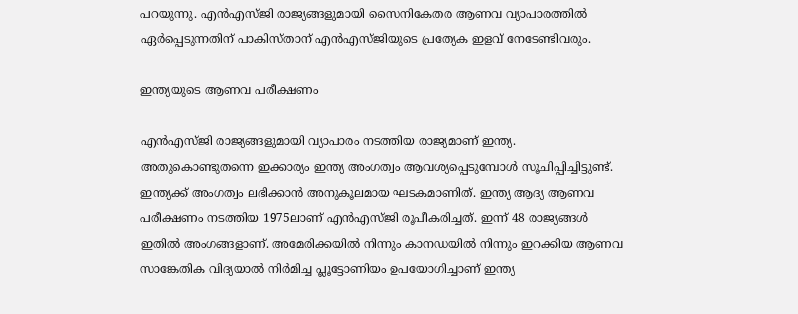പറയുന്നു. എന്‍എസ്ജി രാജ്യങ്ങളുമായി സൈനികേതര ആണവ വ്യാപാരത്തില്‍ ഏര്‍പ്പെടുന്നതിന് പാകിസ്താന് എന്‍എസ്ജിയുടെ പ്രത്യേക ഇളവ് നേടേണ്ടിവരും.

ഇന്ത്യയുടെ ആണവ പരീക്ഷണം

എന്‍എസ്ജി രാജ്യങ്ങളുമായി വ്യാപാരം നടത്തിയ രാജ്യമാണ് ഇന്ത്യ. അതുകൊണ്ടുതന്നെ ഇക്കാര്യം ഇന്ത്യ അംഗത്വം ആവശ്യപ്പെടുമ്പോള്‍ സൂചിപ്പിച്ചിട്ടുണ്ട്. ഇന്ത്യക്ക് അംഗത്വം ലഭിക്കാന്‍ അനുകൂലമായ ഘടകമാണിത്. ഇന്ത്യ ആദ്യ ആണവ പരീക്ഷണം നടത്തിയ 1975ലാണ് എന്‍എസ്ജി രൂപീകരിച്ചത്. ഇന്ന് 48 രാജ്യങ്ങള്‍ ഇതില്‍ അംഗങ്ങളാണ്. അമേരിക്കയില്‍ നിന്നും കാനഡയില്‍ നിന്നും ഇറക്കിയ ആണവ സാങ്കേതിക വിദ്യയാല്‍ നിര്‍മിച്ച പ്ലൂട്ടോണിയം ഉപയോഗിച്ചാണ് ഇന്ത്യ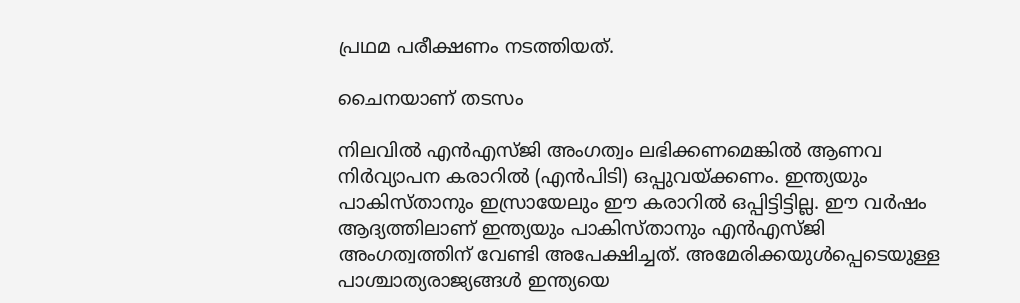പ്രഥമ പരീക്ഷണം നടത്തിയത്.

ചൈനയാണ് തടസം

നിലവില്‍ എന്‍എസ്ജി അംഗത്വം ലഭിക്കണമെങ്കില്‍ ആണവ നിര്‍വ്യാപന കരാറില്‍ (എന്‍പിടി) ഒപ്പുവയ്ക്കണം. ഇന്ത്യയും പാകിസ്താനും ഇസ്രായേലും ഈ കരാറില്‍ ഒപ്പിട്ടിട്ടില്ല. ഈ വര്‍ഷം ആദ്യത്തിലാണ് ഇന്ത്യയും പാകിസ്താനും എന്‍എസ്ജി അംഗത്വത്തിന് വേണ്ടി അപേക്ഷിച്ചത്. അമേരിക്കയുള്‍പ്പെടെയുള്ള പാശ്ചാത്യരാജ്യങ്ങള്‍ ഇന്ത്യയെ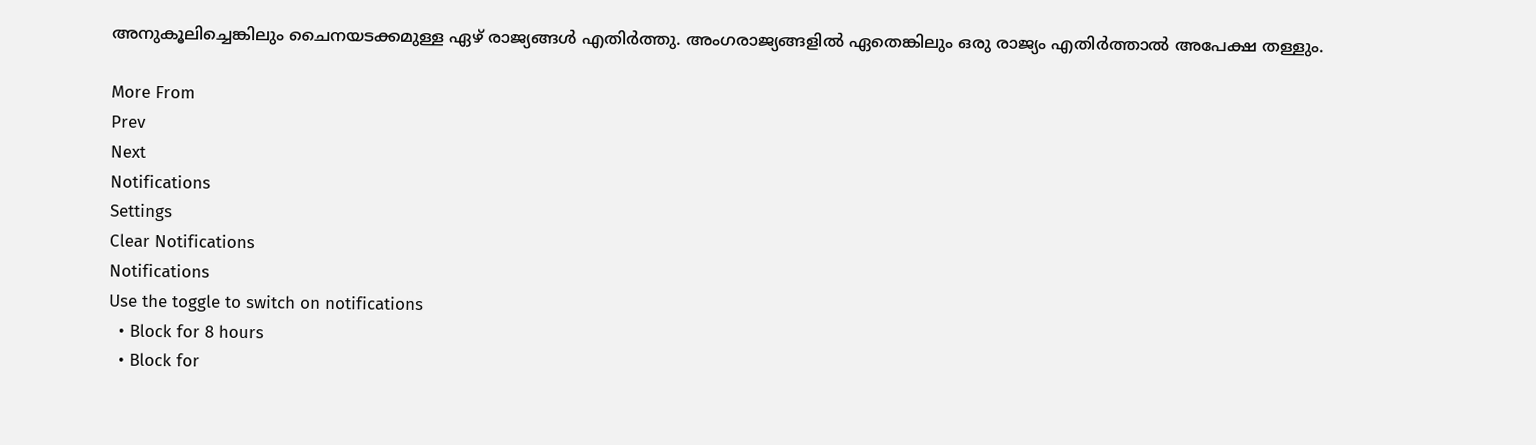അനുകൂലിച്ചെങ്കിലും ചൈനയടക്കമുള്ള ഏഴ് രാജ്യങ്ങള്‍ എതിര്‍ത്തു. അംഗരാജ്യങ്ങളില്‍ ഏതെങ്കിലും ഒരു രാജ്യം എതിര്‍ത്താല്‍ അപേക്ഷ തള്ളും.

More From
Prev
Next
Notifications
Settings
Clear Notifications
Notifications
Use the toggle to switch on notifications
  • Block for 8 hours
  • Block for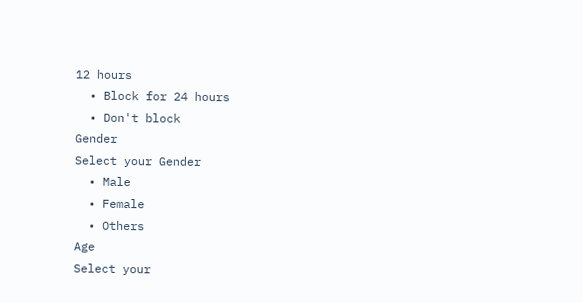12 hours
  • Block for 24 hours
  • Don't block
Gender
Select your Gender
  • Male
  • Female
  • Others
Age
Select your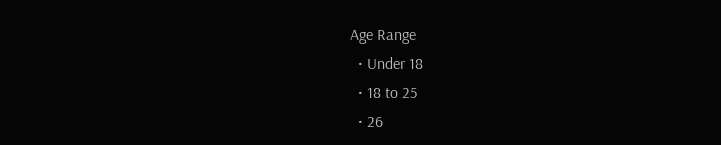Age Range
  • Under 18
  • 18 to 25
  • 26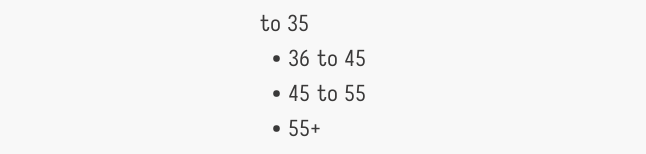to 35
  • 36 to 45
  • 45 to 55
  • 55+